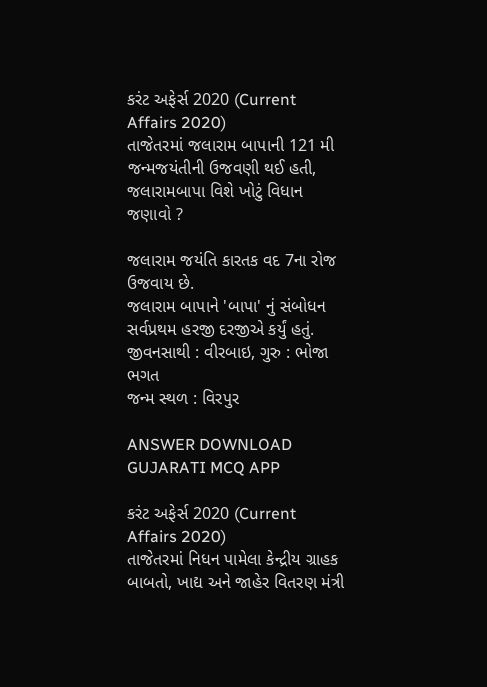કરંટ અફેર્સ 2020 (Current Affairs 2020)
તાજેતરમાં જલારામ બાપાની 121 મી જન્મજયંતીની ઉજવણી થઈ હતી, જલારામબાપા વિશે ખોટું વિધાન જણાવો ?

જલારામ જયંતિ કારતક વદ 7ના રોજ ઉજવાય છે.
જલારામ બાપાને 'બાપા' નું સંબોધન સર્વપ્રથમ હરજી દરજીએ કર્યું હતું.
જીવનસાથી : વીરબાઇ, ગુરુ : ભોજા ભગત
જન્મ સ્થળ : વિરપુર

ANSWER DOWNLOAD GUJARATI MCQ APP

કરંટ અફેર્સ 2020 (Current Affairs 2020)
તાજેતરમાં નિધન પામેલા કેન્દ્રીય ગ્રાહક બાબતો, ખાદ્ય અને જાહેર વિતરણ મંત્રી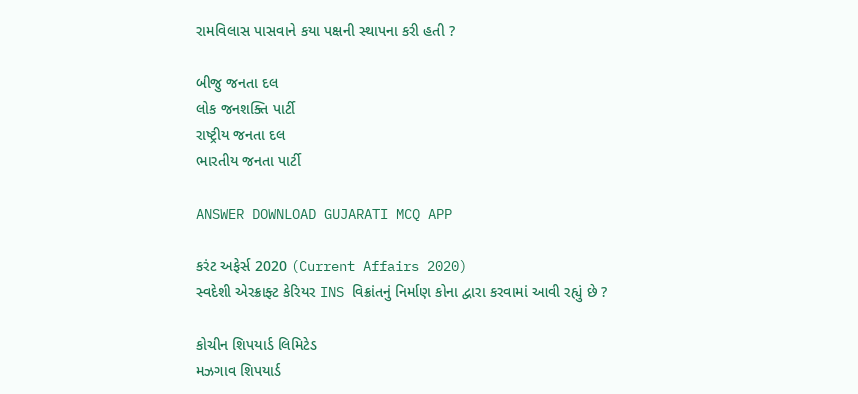રામવિલાસ પાસવાને કયા પક્ષની સ્થાપના કરી હતી ?

બીજુ જનતા દલ
લોક જનશક્તિ પાર્ટી
રાષ્ટ્રીય જનતા દલ
ભારતીય જનતા પાર્ટી

ANSWER DOWNLOAD GUJARATI MCQ APP

કરંટ અફેર્સ 2020 (Current Affairs 2020)
સ્વદેશી એરક્રાફ્ટ કેરિયર INS વિક્રાંતનું નિર્માણ કોના દ્વારા કરવામાં આવી રહ્યું છે ?

કોચીન શિપયાર્ડ લિમિટેડ
મઝગાવ શિપયાર્ડ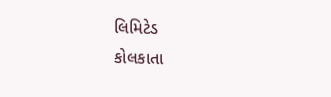લિમિટેડ
કોલકાતા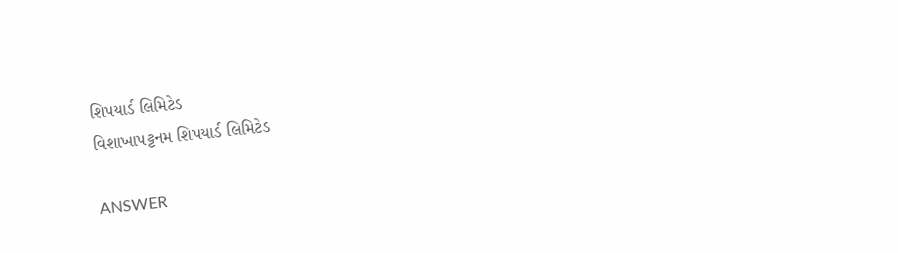શિપયાર્ડ લિમિટેડ
વિશાખાપટ્ટનમ શિપયાર્ડ લિમિટેડ

ANSWER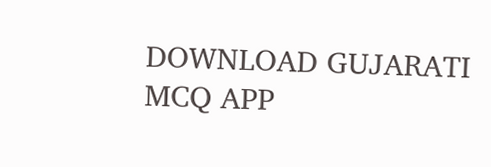DOWNLOAD GUJARATI MCQ APP